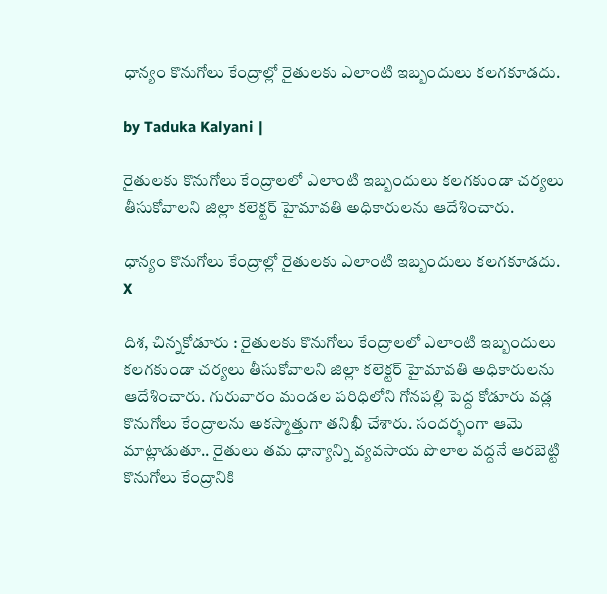ధాన్యం కొనుగోలు కేంద్రాల్లో రైతులకు ఎలాంటి ఇబ్బందులు కలగకూడదు.

by Taduka Kalyani |

రైతులకు కొనుగోలు కేంద్రాలలో ఎలాంటి ఇబ్బందులు కలగకుండా చర్యలు తీసుకోవాలని జిల్లా కలెక్టర్ హైమావతి అధికారులను ఆదేశించారు.

ధాన్యం కొనుగోలు కేంద్రాల్లో రైతులకు ఎలాంటి ఇబ్బందులు కలగకూడదు.
X

దిశ, చిన్నకోడూరు : రైతులకు కొనుగోలు కేంద్రాలలో ఎలాంటి ఇబ్బందులు కలగకుండా చర్యలు తీసుకోవాలని జిల్లా కలెక్టర్ హైమావతి అధికారులను ఆదేశించారు. గురువారం మండల పరిధిలోని గోనపల్లి పెద్ద కోడూరు వడ్ల కొనుగోలు కేంద్రాలను అకస్మాత్తుగా తనిఖీ చేశారు. సందర్భంగా ఆమె మాట్లాడుతూ.. రైతులు తమ ధాన్యాన్ని వ్యవసాయ పొలాల వద్దనే ఆరబెట్టి కొనుగోలు కేంద్రానికి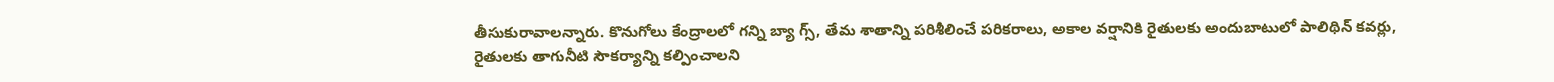తీసుకురావాలన్నారు. కొనుగోలు కేంద్రాలలో గన్ని బ్యా గ్స్, తేమ శాతాన్ని పరిశీలించే పరికరాలు, అకాల వర్షానికి రైతులకు అందుబాటులో పాలిథిన్ కవర్లు, రైతులకు తాగునీటి సౌకర్యాన్ని కల్పించాలని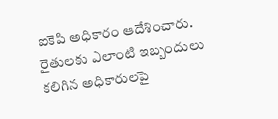ఐకెపి అధికారం ఆదేశించారు. రైతులకు ఎలాంటి ఇబ్బందులు కలిగిన అధికారులపై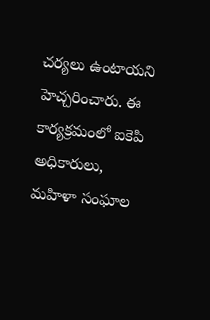చర్యలు ఉంటాయని హెచ్చరించారు. ఈ కార్యక్రమంలో ఐకెపి అధికారులు, మహిళా సంఘాల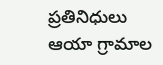ప్రతినిధులు ఆయా గ్రామాల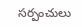సర్పంచులు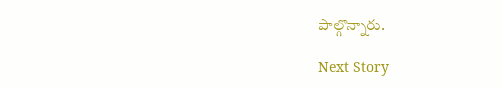పాల్గొన్నారు.

Next Story